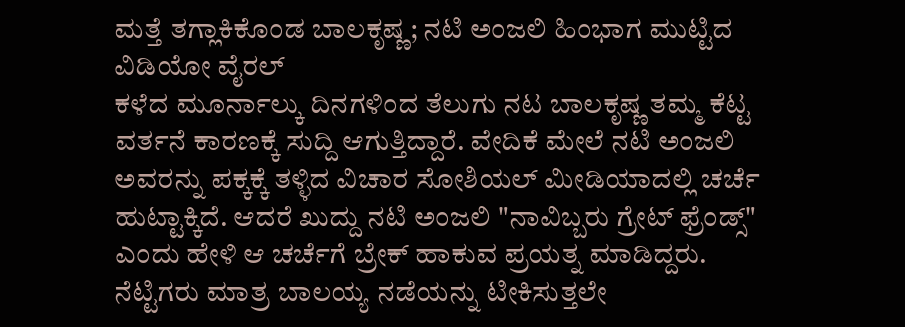ಮತ್ತೆ ತಗ್ಲಾಕಿಕೊಂಡ ಬಾಲಕೃಷ್ಣ; ನಟಿ ಅಂಜಲಿ ಹಿಂಭಾಗ ಮುಟ್ಟಿದ ವಿಡಿಯೋ ವೈರಲ್
ಕಳೆದ ಮೂರ್ನಾಲ್ಕು ದಿನಗಳಿಂದ ತೆಲುಗು ನಟ ಬಾಲಕೃಷ್ಣ ತಮ್ಮ ಕೆಟ್ಟ ವರ್ತನೆ ಕಾರಣಕ್ಕೆ ಸುದ್ದಿ ಆಗುತ್ತಿದ್ದಾರೆ. ವೇದಿಕೆ ಮೇಲೆ ನಟಿ ಅಂಜಲಿ ಅವರನ್ನು ಪಕ್ಕಕ್ಕೆ ತಳ್ಳಿದ ವಿಚಾರ ಸೋಶಿಯಲ್ ಮೀಡಿಯಾದಲ್ಲಿ ಚರ್ಚೆ ಹುಟ್ಟಾಕ್ಕಿದೆ. ಆದರೆ ಖುದ್ದು ನಟಿ ಅಂಜಲಿ "ನಾವಿಬ್ಬರು ಗ್ರೇಟ್ ಫ್ರೆಂಡ್ಸ್" ಎಂದು ಹೇಳಿ ಆ ಚರ್ಚೆಗೆ ಬ್ರೇಕ್ ಹಾಕುವ ಪ್ರಯತ್ನ ಮಾಡಿದ್ದರು.
ನೆಟ್ಟಿಗರು ಮಾತ್ರ ಬಾಲಯ್ಯ ನಡೆಯನ್ನು ಟೀಕಿಸುತ್ತಲೇ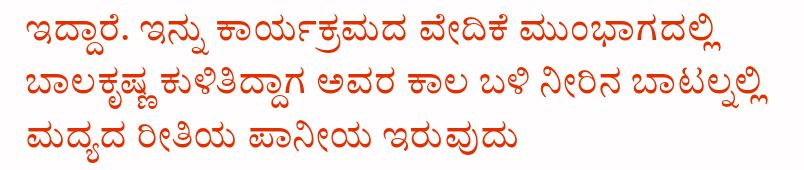ಇದ್ದಾರೆ. ಇನ್ನು ಕಾರ್ಯಕ್ರಮದ ವೇದಿಕೆ ಮುಂಭಾಗದಲ್ಲಿ ಬಾಲಕೃಷ್ಣ ಕುಳಿತಿದ್ದಾಗ ಅವರ ಕಾಲ ಬಳಿ ನೀರಿನ ಬಾಟಲ್ನಲ್ಲಿ ಮದ್ಯದ ರೀತಿಯ ಪಾನೀಯ ಇರುವುದು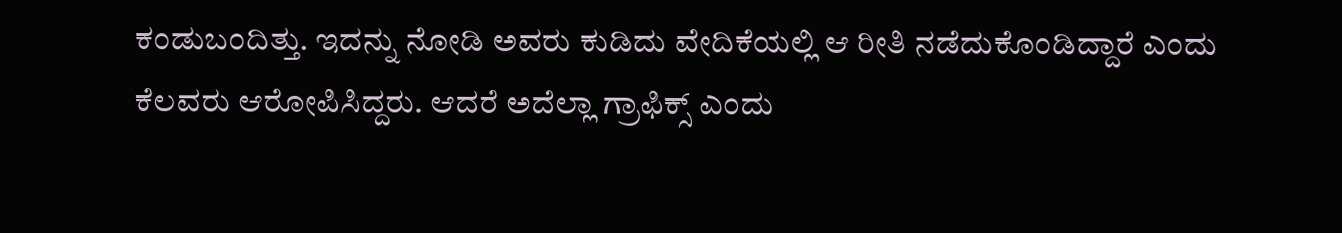ಕಂಡುಬಂದಿತ್ತು. ಇದನ್ನು ನೋಡಿ ಅವರು ಕುಡಿದು ವೇದಿಕೆಯಲ್ಲಿ ಆ ರೀತಿ ನಡೆದುಕೊಂಡಿದ್ದಾರೆ ಎಂದು ಕೆಲವರು ಆರೋಪಿಸಿದ್ದರು. ಆದರೆ ಅದೆಲ್ಲಾ ಗ್ರಾಫಿಕ್ಸ್ ಎಂದು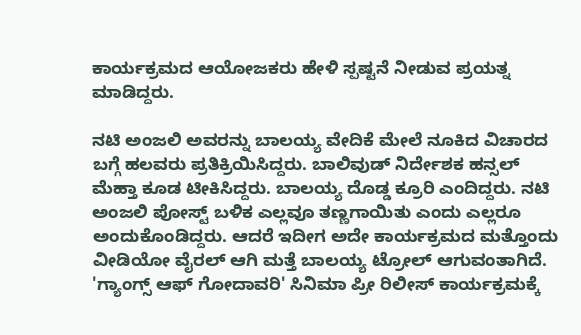ಕಾರ್ಯಕ್ರಮದ ಆಯೋಜಕರು ಹೇಳಿ ಸ್ಪಷ್ಟನೆ ನೀಡುವ ಪ್ರಯತ್ನ ಮಾಡಿದ್ದರು.

ನಟಿ ಅಂಜಲಿ ಅವರನ್ನು ಬಾಲಯ್ಯ ವೇದಿಕೆ ಮೇಲೆ ನೂಕಿದ ವಿಚಾರದ ಬಗ್ಗೆ ಹಲವರು ಪ್ರತಿಕ್ರಿಯಿಸಿದ್ದರು. ಬಾಲಿವುಡ್ ನಿರ್ದೇಶಕ ಹನ್ಸಲ್ ಮೆಹ್ತಾ ಕೂಡ ಟೀಕಿಸಿದ್ದರು. ಬಾಲಯ್ಯ ದೊಡ್ಡ ಕ್ರೂರಿ ಎಂದಿದ್ದರು. ನಟಿ ಅಂಜಲಿ ಪೋಸ್ಟ್ ಬಳಿಕ ಎಲ್ಲವೂ ತಣ್ಣಗಾಯಿತು ಎಂದು ಎಲ್ಲರೂ ಅಂದುಕೊಂಡಿದ್ದರು. ಆದರೆ ಇದೀಗ ಅದೇ ಕಾರ್ಯಕ್ರಮದ ಮತ್ತೊಂದು ವೀಡಿಯೋ ವೈರಲ್ ಆಗಿ ಮತ್ತೆ ಬಾಲಯ್ಯ ಟ್ರೋಲ್ ಆಗುವಂತಾಗಿದೆ.
'ಗ್ಯಾಂಗ್ಸ್ ಆಫ್ ಗೋದಾವರಿ' ಸಿನಿಮಾ ಪ್ರೀ ರಿಲೀಸ್ ಕಾರ್ಯಕ್ರಮಕ್ಕೆ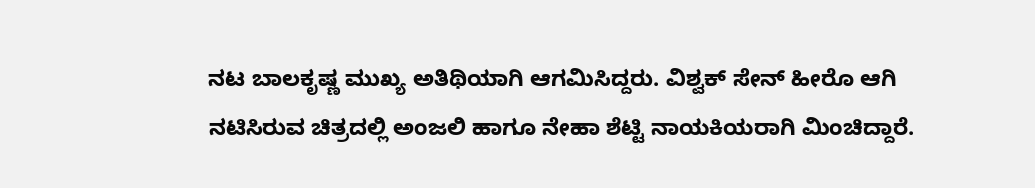ನಟ ಬಾಲಕೃಷ್ಣ ಮುಖ್ಯ ಅತಿಥಿಯಾಗಿ ಆಗಮಿಸಿದ್ದರು. ವಿಶ್ವಕ್ ಸೇನ್ ಹೀರೊ ಆಗಿ ನಟಿಸಿರುವ ಚಿತ್ರದಲ್ಲಿ ಅಂಜಲಿ ಹಾಗೂ ನೇಹಾ ಶೆಟ್ಟಿ ನಾಯಕಿಯರಾಗಿ ಮಿಂಚಿದ್ದಾರೆ.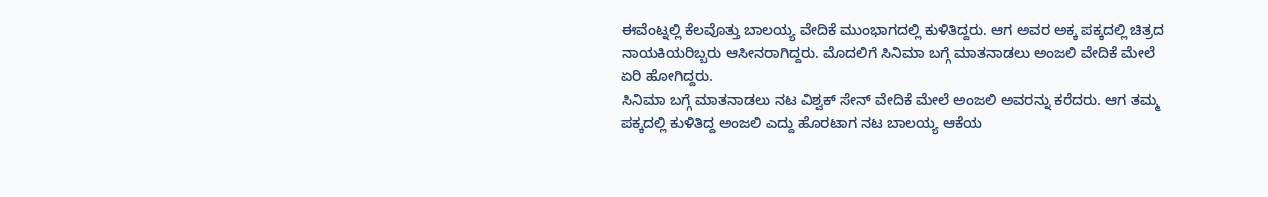ಈವೆಂಟ್ನಲ್ಲಿ ಕೆಲವೊತ್ತು ಬಾಲಯ್ಯ ವೇದಿಕೆ ಮುಂಭಾಗದಲ್ಲಿ ಕುಳಿತಿದ್ದರು. ಆಗ ಅವರ ಅಕ್ಕ ಪಕ್ಕದಲ್ಲಿ ಚಿತ್ರದ ನಾಯಕಿಯರಿಬ್ಬರು ಆಸೀನರಾಗಿದ್ದರು. ಮೊದಲಿಗೆ ಸಿನಿಮಾ ಬಗ್ಗೆ ಮಾತನಾಡಲು ಅಂಜಲಿ ವೇದಿಕೆ ಮೇಲೆ ಏರಿ ಹೋಗಿದ್ದರು.
ಸಿನಿಮಾ ಬಗ್ಗೆ ಮಾತನಾಡಲು ನಟ ವಿಶ್ವಕ್ ಸೇನ್ ವೇದಿಕೆ ಮೇಲೆ ಅಂಜಲಿ ಅವರನ್ನು ಕರೆದರು. ಆಗ ತಮ್ಮ ಪಕ್ಕದಲ್ಲಿ ಕುಳಿತಿದ್ದ ಅಂಜಲಿ ಎದ್ದು ಹೊರಟಾಗ ನಟ ಬಾಲಯ್ಯ ಆಕೆಯ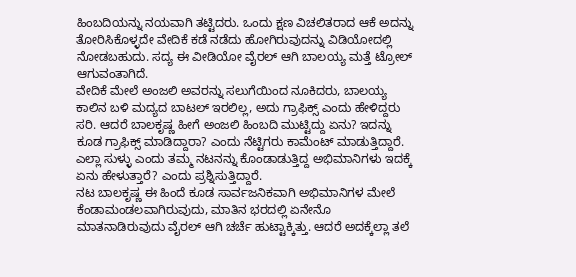ಹಿಂಬದಿಯನ್ನು ನಯವಾಗಿ ತಟ್ಟಿದರು. ಒಂದು ಕ್ಷಣ ವಿಚಲಿತರಾದ ಆಕೆ ಅದನ್ನು ತೋರಿಸಿಕೊಳ್ಳದೇ ವೇದಿಕೆ ಕಡೆ ನಡೆದು ಹೋಗಿರುವುದನ್ನು ವಿಡಿಯೋದಲ್ಲಿ ನೋಡಬಹುದು. ಸದ್ಯ ಈ ವೀಡಿಯೋ ವೈರಲ್ ಆಗಿ ಬಾಲಯ್ಯ ಮತ್ತೆ ಟ್ರೋಲ್ ಆಗುವಂತಾಗಿದೆ.
ವೇದಿಕೆ ಮೇಲೆ ಅಂಜಲಿ ಅವರನ್ನು ಸಲುಗೆಯಿಂದ ನೂಕಿದರು, ಬಾಲಯ್ಯ ಕಾಲಿನ ಬಳಿ ಮದ್ಯದ ಬಾಟಲ್ ಇರಲಿಲ್ಲ, ಅದು ಗ್ರಾಫಿಕ್ಸ್ ಎಂದು ಹೇಳಿದ್ದರು ಸರಿ. ಆದರೆ ಬಾಲಕೃಷ್ಣ ಹೀಗೆ ಅಂಜಲಿ ಹಿಂಬದಿ ಮುಟ್ಟಿದ್ದು ಏನು? ಇದನ್ನು ಕೂಡ ಗ್ರಾಫಿಕ್ಸ್ ಮಾಡಿದ್ದಾರಾ? ಎಂದು ನೆಟ್ಟಿಗರು ಕಾಮೆಂಟ್ ಮಾಡುತ್ತಿದ್ದಾರೆ. ಎಲ್ಲಾ ಸುಳ್ಳು ಎಂದು ತಮ್ಮ ನಟನನ್ನು ಕೊಂಡಾಡುತ್ತಿದ್ದ ಅಭಿಮಾನಿಗಳು ಇದಕ್ಕೆ ಏನು ಹೇಳುತ್ತಾರೆ? ಎಂದು ಪ್ರಶ್ನಿಸುತ್ತಿದ್ದಾರೆ.
ನಟ ಬಾಲಕೃಷ್ಣ ಈ ಹಿಂದೆ ಕೂಡ ಸಾರ್ವಜನಿಕವಾಗಿ ಅಭಿಮಾನಿಗಳ ಮೇಲೆ ಕೆಂಡಾಮಂಡಲವಾಗಿರುವುದು, ಮಾತಿನ ಭರದಲ್ಲಿ ಏನೇನೊ ಮಾತನಾಡಿರುವುದು ವೈರಲ್ ಆಗಿ ಚರ್ಚೆ ಹುಟ್ಟಾಕ್ಕಿತ್ತು. ಆದರೆ ಅದಕ್ಕೆಲ್ಲಾ ತಲೆ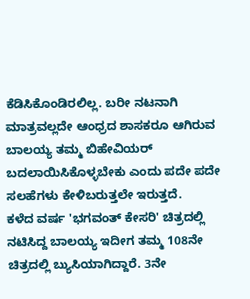ಕೆಡಿಸಿಕೊಂಡಿರಲಿಲ್ಲ. ಬರೀ ನಟನಾಗಿ ಮಾತ್ರವಲ್ಲದೇ ಆಂಧ್ರದ ಶಾಸಕರೂ ಆಗಿರುವ ಬಾಲಯ್ಯ ತಮ್ಮ ಬಿಹೇವಿಯರ್ ಬದಲಾಯಿಸಿಕೊಳ್ಳಬೇಕು ಎಂದು ಪದೇ ಪದೇ ಸಲಹೆಗಳು ಕೇಳಿಬರುತ್ತಲೇ ಇರುತ್ತದೆ.
ಕಳೆದ ವರ್ಷ 'ಭಗವಂತ್ ಕೇಸರಿ' ಚಿತ್ರದಲ್ಲಿ ನಟಿಸಿದ್ದ ಬಾಲಯ್ಯ ಇದೀಗ ತಮ್ಮ 108ನೇ ಚಿತ್ರದಲ್ಲಿ ಬ್ಯುಸಿಯಾಗಿದ್ದಾರೆ. 3ನೇ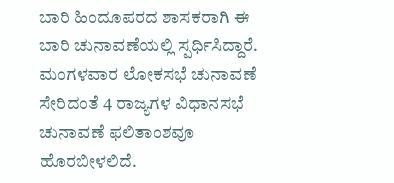ಬಾರಿ ಹಿಂದೂಪರದ ಶಾಸಕರಾಗಿ ಈ ಬಾರಿ ಚುನಾವಣೆಯಲ್ಲಿ ಸ್ಪರ್ಧಿಸಿದ್ದಾರೆ. ಮಂಗಳವಾರ ಲೋಕಸಭೆ ಚುನಾವಣೆ ಸೇರಿದಂತೆ 4 ರಾಜ್ಯಗಳ ವಿಧಾನಸಭೆ ಚುನಾವಣೆ ಫಲಿತಾಂಶವೂ ಹೊರಬೀಳಲಿದೆ.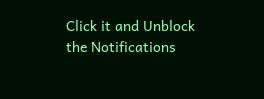Click it and Unblock the Notifications